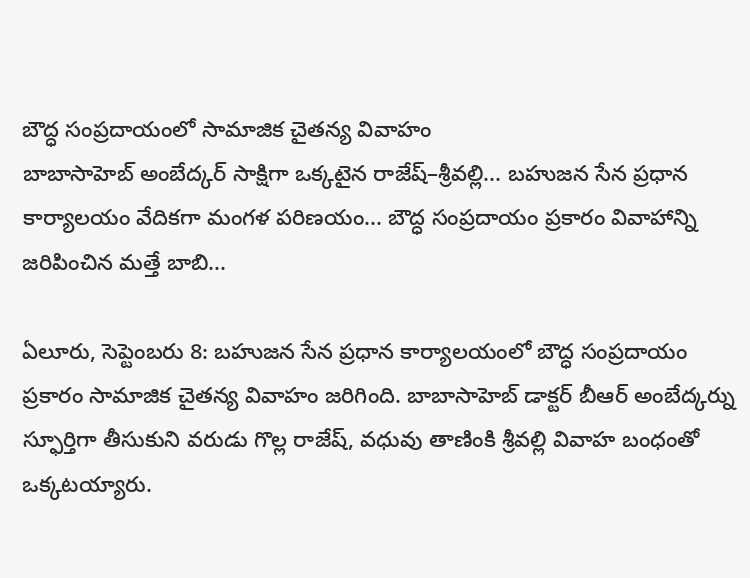బౌద్ధ సంప్రదాయంలో సామాజిక చైతన్య వివాహం
బాబాసాహెబ్ అంబేద్కర్ సాక్షిగా ఒక్కటైన రాజేష్–శ్రీవల్లి... బహుజన సేన ప్రధాన కార్యాలయం వేదికగా మంగళ పరిణయం... బౌద్ధ సంప్రదాయం ప్రకారం వివాహాన్ని జరిపించిన మత్తే బాబి...

ఏలూరు, సెప్టెంబరు 8: బహుజన సేన ప్రధాన కార్యాలయంలో బౌద్ధ సంప్రదాయం ప్రకారం సామాజిక చైతన్య వివాహం జరిగింది. బాబాసాహెబ్ డాక్టర్ బీఆర్ అంబేద్కర్ను స్ఫూర్తిగా తీసుకుని వరుడు గొల్ల రాజేష్, వధువు తాణింకి శ్రీవల్లి వివాహ బంధంతో ఒక్కటయ్యారు.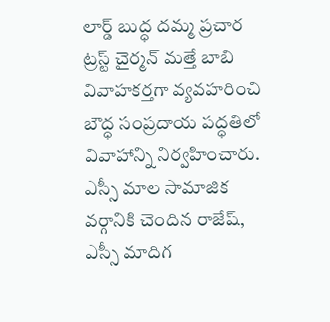లార్డ్ బుద్ధ దమ్మ ప్రచార ట్రస్ట్ చైర్మన్ మత్తే బాబి వివాహకర్తగా వ్యవహరించి బౌద్ధ సంప్రదాయ పద్ధతిలో వివాహాన్ని నిర్వహించారు. ఎస్సీ మాల సామాజిక వర్గానికి చెందిన రాజేష్, ఎస్సీ మాదిగ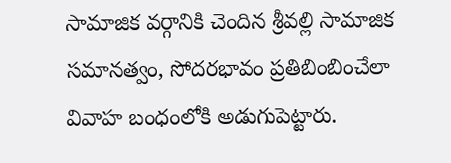సామాజిక వర్గానికి చెందిన శ్రీవల్లి సామాజిక సమానత్వం, సోదరభావం ప్రతిబింబించేలా వివాహ బంధంలోకి అడుగుపెట్టారు.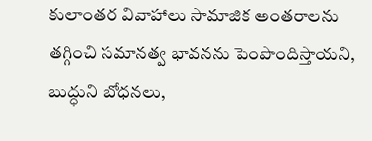కులాంతర వివాహాలు సామాజిక అంతరాలను తగ్గించి సమానత్వ భావనను పెంపొందిస్తాయని, బుద్ధుని బోధనలు,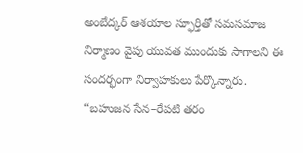అంబేద్కర్ ఆశయాల స్ఫూర్తితో సమసమాజ నిర్మాణం వైపు యువత ముందుకు సాగాలని ఈ సందర్భంగా నిర్వాహకులు పేర్కొన్నారు. “బహుజన సేన–రేపటి తరం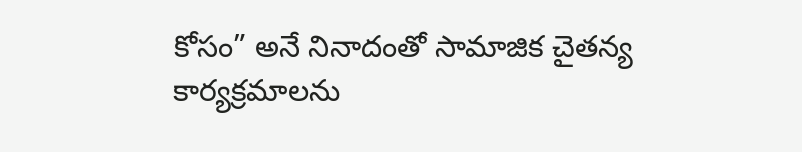కోసం” అనే నినాదంతో సామాజిక చైతన్య కార్యక్రమాలను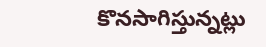కొనసాగిస్తున్నట్లు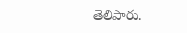తెలిపారు.